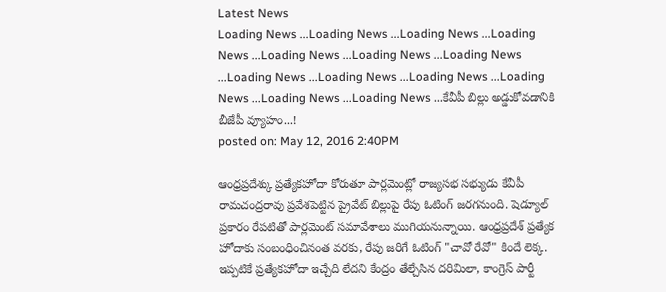Latest News
Loading News ...Loading News ...Loading News ...Loading News ...Loading News ...Loading News ...Loading News ...Loading News ...Loading News ...Loading News ...Loading News ...Loading News ...Loading News ...కేవీపీ బిల్లు అడ్డుకోవడానికి బీజేపీ వ్యూహం...!
posted on: May 12, 2016 2:40PM

ఆంధ్రప్రదేశ్కు ప్రత్యేకహోదా కోరుతూ పార్లమెంట్లో రాజ్యసభ సభ్యుడు కేవీపీ రామచంద్రరావు ప్రవేశపెట్టిన ప్రైవేట్ బిల్లుపై రేపు ఓటింగ్ జరగనుంది. షెడ్యూల్ ప్రకారం రేపటితో పార్లమెంట్ సమావేశాలు ముగియనున్నాయి. ఆంధ్రప్రదేశ్ ప్రత్యేక హోదాకు సంబంధించినంత వరకు, రేపు జరిగే ఓటింగ్ "చావో రేవో" కిందే లెక్క. ఇప్పటికే ప్రత్యేకహోదా ఇచ్చేది లేదని కేంద్రం తేల్చేసిన దరిమిలా, కాంగ్రెస్ పార్టీ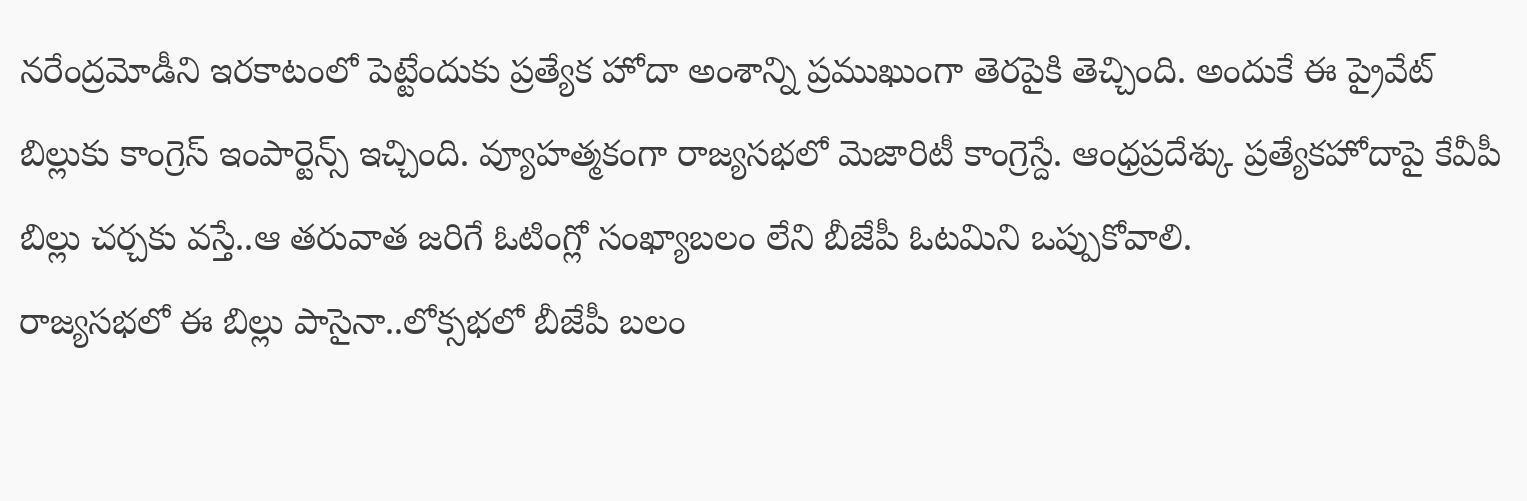నరేంద్రమోడీని ఇరకాటంలో పెట్టేందుకు ప్రత్యేక హోదా అంశాన్ని ప్రముఖుంగా తెరపైకి తెచ్చింది. అందుకే ఈ ప్రైవేట్ బిల్లుకు కాంగ్రెస్ ఇంపార్టెన్స్ ఇచ్చింది. వ్యూహత్మకంగా రాజ్యసభలో మెజారిటీ కాంగ్రెస్దే. ఆంధ్రప్రదేశ్కు ప్రత్యేకహోదాపై కేవీపీ బిల్లు చర్చకు వస్తే..ఆ తరువాత జరిగే ఓటింగ్లో సంఖ్యాబలం లేని బీజేపీ ఓటమిని ఒప్పుకోవాలి.
రాజ్యసభలో ఈ బిల్లు పాసైనా..లోక్సభలో బీజేపీ బలం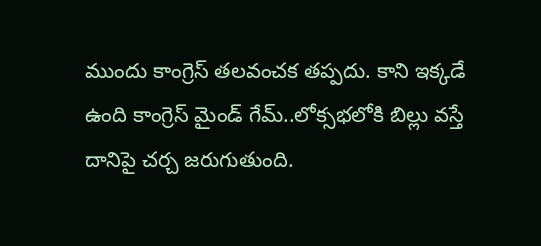ముందు కాంగ్రెస్ తలవంచక తప్పదు. కాని ఇక్కడే ఉంది కాంగ్రెస్ మైండ్ గేమ్..లోక్సభలోకి బిల్లు వస్తే దానిపై చర్చ జరుగుతుంది.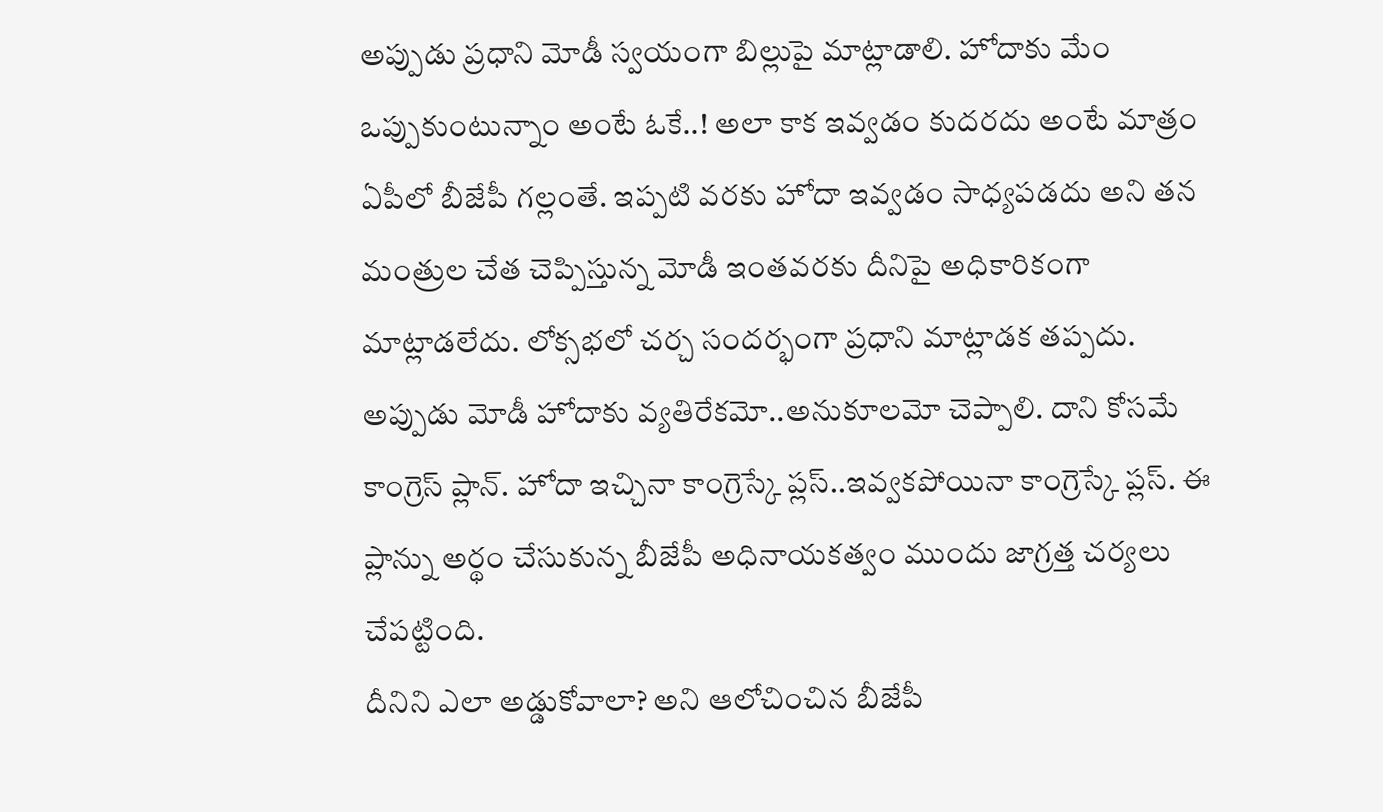అప్పుడు ప్రధాని మోడీ స్వయంగా బిల్లుపై మాట్లాడాలి. హోదాకు మేం ఒప్పుకుంటున్నాం అంటే ఓకే..! అలా కాక ఇవ్వడం కుదరదు అంటే మాత్రం ఏపీలో బీజేపీ గల్లంతే. ఇప్పటి వరకు హోదా ఇవ్వడం సాధ్యపడదు అని తన మంత్రుల చేత చెప్పిస్తున్న మోడీ ఇంతవరకు దీనిపై అధికారికంగా మాట్లాడలేదు. లోక్సభలో చర్చ సందర్భంగా ప్రధాని మాట్లాడక తప్పదు. అప్పుడు మోడీ హోదాకు వ్యతిరేకమో..అనుకూలమో చెప్పాలి. దాని కోసమే కాంగ్రెస్ ప్లాన్. హోదా ఇచ్చినా కాంగ్రెస్కే ప్లస్..ఇవ్వకపోయినా కాంగ్రెస్కే ప్లస్. ఈ ప్లాన్ను అర్థం చేసుకున్న బీజేపీ అధినాయకత్వం ముందు జాగ్రత్త చర్యలు చేపట్టింది.
దీనిని ఎలా అడ్డుకోవాలా? అని ఆలోచించిన బీజేపీ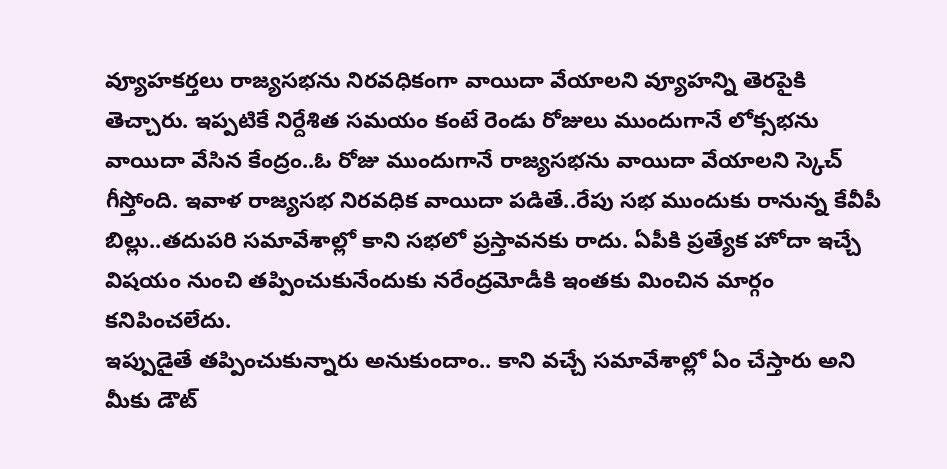వ్యూహకర్తలు రాజ్యసభను నిరవధికంగా వాయిదా వేయాలని వ్యూహన్ని తెరపైకి తెచ్చారు. ఇప్పటికే నిర్దేశిత సమయం కంటే రెండు రోజులు ముందుగానే లోక్సభను వాయిదా వేసిన కేంద్రం..ఓ రోజు ముందుగానే రాజ్యసభను వాయిదా వేయాలని స్కెచ్ గీస్తోంది. ఇవాళ రాజ్యసభ నిరవధిక వాయిదా పడితే..రేపు సభ ముందుకు రానున్న కేవీపీ బిల్లు..తదుపరి సమావేశాల్లో కాని సభలో ప్రస్తావనకు రాదు. ఏపీకి ప్రత్యేక హోదా ఇచ్చే విషయం నుంచి తప్పించుకునేందుకు నరేంద్రమోడీకి ఇంతకు మించిన మార్గం కనిపించలేదు.
ఇప్పుడైతే తప్పించుకున్నారు అనుకుందాం.. కాని వచ్చే సమావేశాల్లో ఏం చేస్తారు అని మీకు డౌట్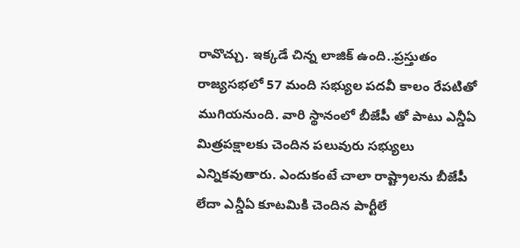రావొచ్చు. ఇక్కడే చిన్న లాజిక్ ఉంది..ప్రస్తుతం రాజ్యసభలో 57 మంది సభ్యుల పదవీ కాలం రేపటితో ముగియనుంది. వారి స్థానంలో బీజేపీ తో పాటు ఎన్డీఏ మిత్రపక్షాలకు చెందిన పలువురు సభ్యులు ఎన్నికవుతారు. ఎందుకంటే చాలా రాష్ట్రాలను బీజేపీ లేదా ఎన్డీఏ కూటమికి చెందిన పార్టీలే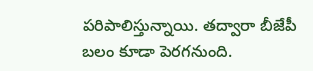పరిపాలిస్తున్నాయి. తద్వారా బీజేపీ బలం కూడా పెరగనుంది.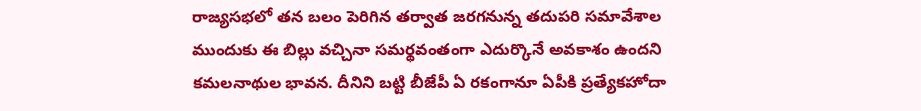రాజ్యసభలో తన బలం పెరిగిన తర్వాత జరగనున్న తదుపరి సమావేశాల ముందుకు ఈ బిల్లు వచ్చినా సమర్థవంతంగా ఎదుర్కొనే అవకాశం ఉందని కమలనాథుల భావన. దీనిని బట్టి బీజేపీ ఏ రకంగానూ ఏపీకి ప్రత్యేకహోదా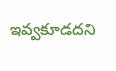ఇవ్వకూడదని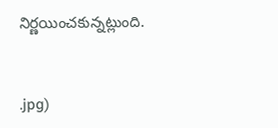నిర్ణయించకున్నట్లుంది.


.jpg)